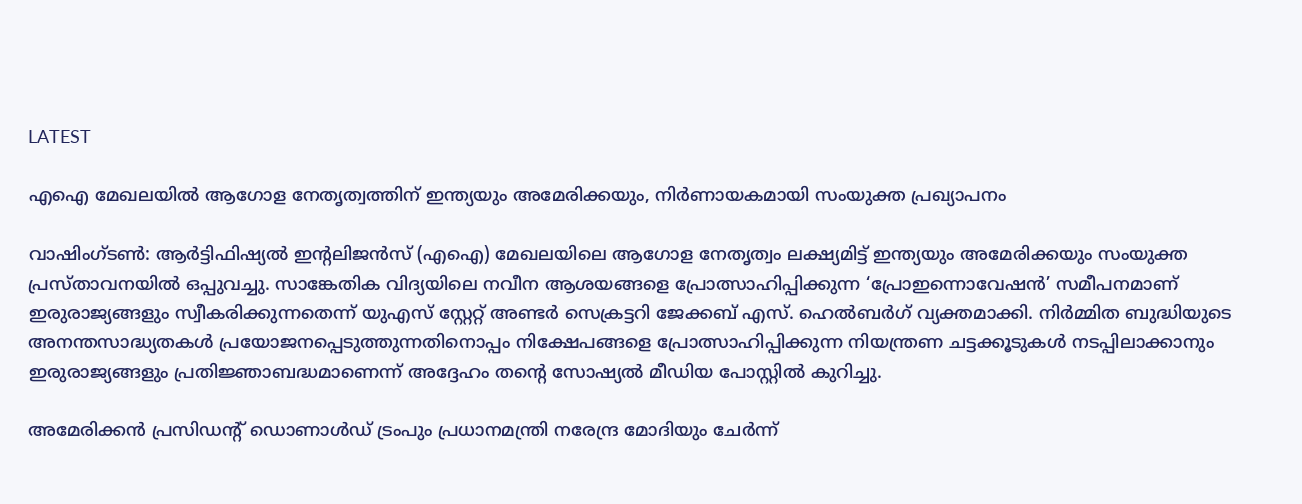LATEST

എഐ മേഖലയിൽ ആഗോള നേതൃത്വത്തിന് ഇന്ത്യയും അമേരിക്കയും, നിർണായകമായി സംയുക്ത പ്രഖ്യാപനം

വാഷിംഗ്ടൺ: ആർട്ടിഫിഷ്യൽ ഇന്റലിജൻസ് (എഐ) മേഖലയിലെ ആഗോള നേതൃത്വം ലക്ഷ്യമിട്ട് ഇന്ത്യയും അമേരിക്കയും സംയുക്ത പ്രസ്താവനയിൽ ഒപ്പുവച്ചു. സാങ്കേതിക വിദ്യയിലെ നവീന ആശയങ്ങളെ പ്രോത്സാഹിപ്പിക്കുന്ന ‘പ്രോഇന്നൊവേഷൻ’ സമീപനമാണ് ഇരുരാജ്യങ്ങളും സ്വീകരിക്കുന്നതെന്ന് യുഎസ് സ്റ്റേറ്റ് അണ്ടർ സെക്രട്ടറി ജേക്കബ് എസ്. ഹെൽബർഗ് വ്യക്തമാക്കി. നിർമ്മിത ബുദ്ധിയുടെ അനന്തസാദ്ധ്യതകൾ പ്രയോജനപ്പെടുത്തുന്നതിനൊപ്പം നിക്ഷേപങ്ങളെ പ്രോത്സാഹിപ്പിക്കുന്ന നിയന്ത്രണ ചട്ടക്കൂടുകൾ നടപ്പിലാക്കാനും ഇരുരാജ്യങ്ങളും പ്രതിജ്ഞാബദ്ധമാണെന്ന് അദ്ദേഹം തന്റെ സോഷ്യൽ മീഡിയ പോസ്റ്റിൽ കുറിച്ചു.

അമേരിക്കൻ പ്രസിഡന്റ് ഡൊണാൾഡ് ട്രംപും പ്രധാനമന്ത്രി നരേന്ദ്ര മോദിയും ചേർന്ന്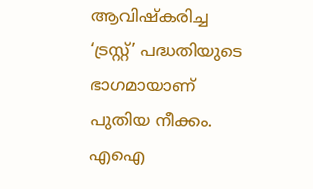ആവിഷ്‌കരിച്ച ‘ട്രസ്റ്റ്’ പദ്ധതിയുടെ ഭാഗമായാണ് പുതിയ നീക്കം. എഐ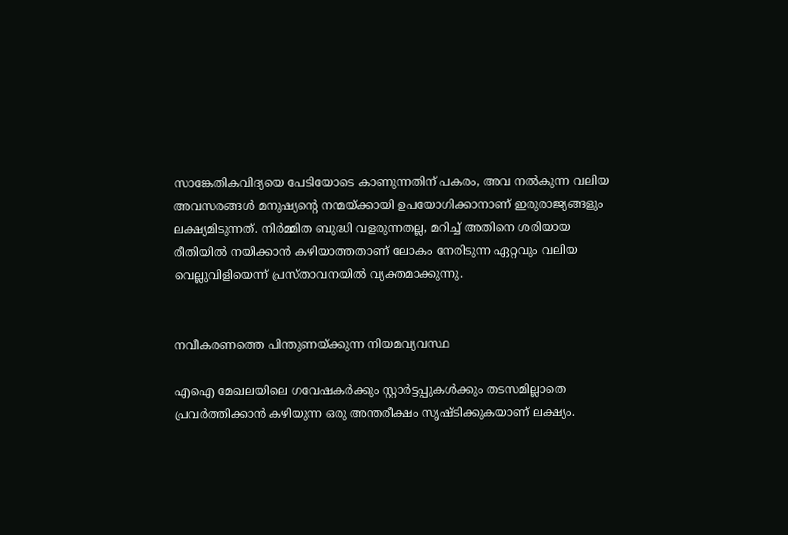സാങ്കേതികവിദ്യയെ പേടിയോടെ കാണുന്നതിന് പകരം, അവ നൽകുന്ന വലിയ അവസരങ്ങൾ മനുഷ്യന്റെ നന്മയ്ക്കായി ഉപയോഗിക്കാനാണ് ഇരുരാജ്യങ്ങളും ലക്ഷ്യമിടുന്നത്. നിർമ്മിത ബുദ്ധി വളരുന്നതല്ല, മറിച്ച് അതിനെ ശരിയായ രീതിയിൽ നയിക്കാൻ കഴിയാത്തതാണ് ലോകം നേരിടുന്ന ഏറ്റവും വലിയ വെല്ലുവിളിയെന്ന് പ്രസ്താവനയിൽ വ്യക്തമാക്കുന്നു.


നവീകരണത്തെ പിന്തുണയ്ക്കുന്ന നിയമവ്യവസ്ഥ

എഐ മേഖലയിലെ ഗവേഷകർക്കും സ്റ്റാർട്ടപ്പുകൾക്കും തടസമില്ലാതെ പ്രവർത്തിക്കാൻ കഴിയുന്ന ഒരു അന്തരീക്ഷം സൃഷ്ടിക്കുകയാണ് ലക്ഷ്യം.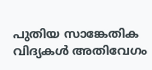പുതിയ സാങ്കേതിക വിദ്യകൾ അതിവേഗം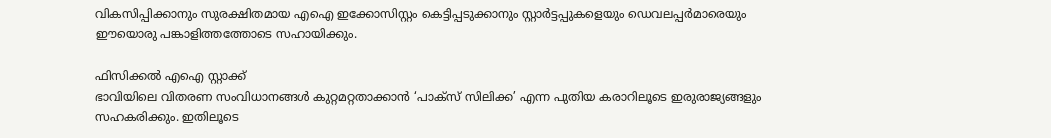വികസിപ്പിക്കാനും സുരക്ഷിതമായ എഐ ഇക്കോസിസ്റ്റം കെട്ടിപ്പടുക്കാനും സ്റ്റാർട്ടപ്പുകളെയും ഡെവലപ്പർമാരെയും ഈയൊരു പങ്കാളിത്തത്തോടെ സഹായിക്കും.

ഫിസിക്കൽ എഐ സ്റ്റാക്ക്
ഭാവിയിലെ വിതരണ സംവിധാനങ്ങൾ കുറ്റമറ്റതാക്കാൻ ‘പാക്സ് സിലിക്ക’ എന്ന പുതിയ കരാറിലൂടെ ഇരുരാജ്യങ്ങളും സഹകരിക്കും. ഇതിലൂടെ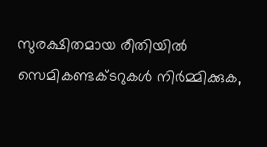സുരക്ഷിതമായ രീതിയിൽ സെമികണ്ടക്ടറുകൾ നിർമ്മിക്കുക,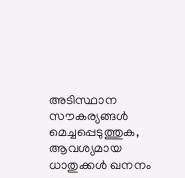അടിസ്ഥാന സൗകര്യങ്ങൾ മെച്ചപ്പെടുത്തുക, ആവശ്യമായ ധാതുക്കൾ ഖനനം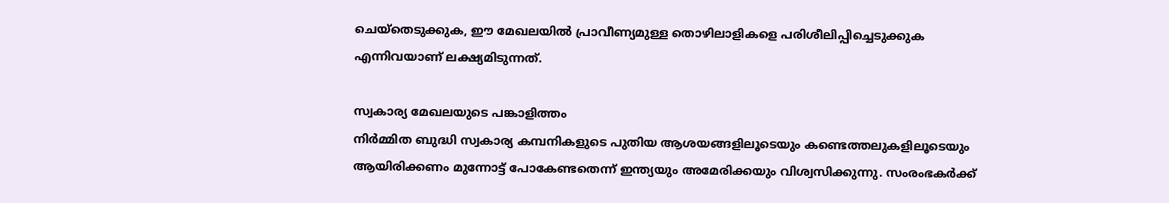ചെയ്തെടുക്കുക, ഈ മേഖലയിൽ പ്രാവീണ്യമുള്ള തൊഴിലാളികളെ പരിശീലിപ്പിച്ചെടുക്കുക എന്നിവയാണ് ലക്ഷ്യമിടുന്നത്.

സ്വകാര്യ മേഖലയുടെ പങ്കാളിത്തം
നിർമ്മിത ബുദ്ധി സ്വകാര്യ കമ്പനികളുടെ പുതിയ ആശയങ്ങളിലൂടെയും കണ്ടെത്തലുകളിലൂടെയും ആയിരിക്കണം മുന്നോട്ട് പോകേണ്ടതെന്ന് ഇന്ത്യയും അമേരിക്കയും വിശ്വസിക്കുന്നു. സംരംഭകർക്ക്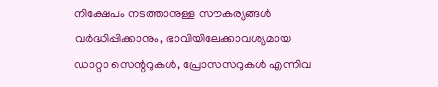നിക്ഷേപം നടത്താനുള്ള സൗകര്യങ്ങൾ വർദ്ധിപ്പിക്കാനും, ഭാവിയിലേക്കാവശ്യമായ ഡാറ്റാ സെന്ററുകൾ, പ്രോസസറുകൾ എന്നിവ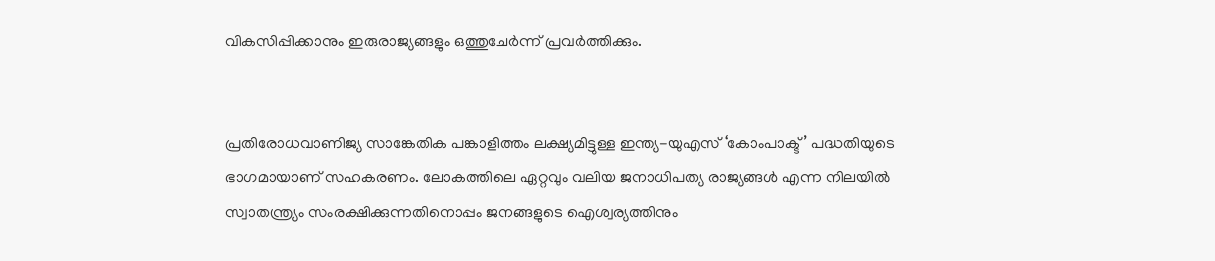വികസിപ്പിക്കാനും ഇരുരാജ്യങ്ങളും ഒത്തുചേർന്ന് പ്രവർത്തിക്കും.


പ്രതിരോധവാണിജ്യ സാങ്കേതിക പങ്കാളിത്തം ലക്ഷ്യമിട്ടുള്ള ഇന്ത്യ-യുഎസ് ‘കോംപാക്ട്’ പദ്ധതിയുടെ ഭാഗമായാണ് സഹകരണം. ലോകത്തിലെ ഏറ്റവും വലിയ ജനാധിപത്യ രാജ്യങ്ങൾ എന്ന നിലയിൽ സ്വാതന്ത്ര്യം സംരക്ഷിക്കുന്നതിനൊപ്പം ജനങ്ങളുടെ ഐശ്വര്യത്തിനും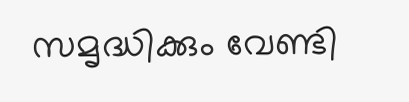സമൃദ്ധിക്കും വേണ്ടി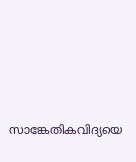സാങ്കേതികവിദ്യയെ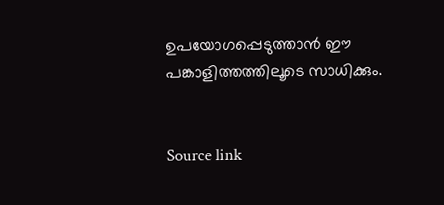ഉപയോഗപ്പെടുത്താൻ ഈ പങ്കാളിത്തത്തിലൂടെ സാധിക്കും.


Source link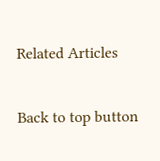Related Articles

Back to top button